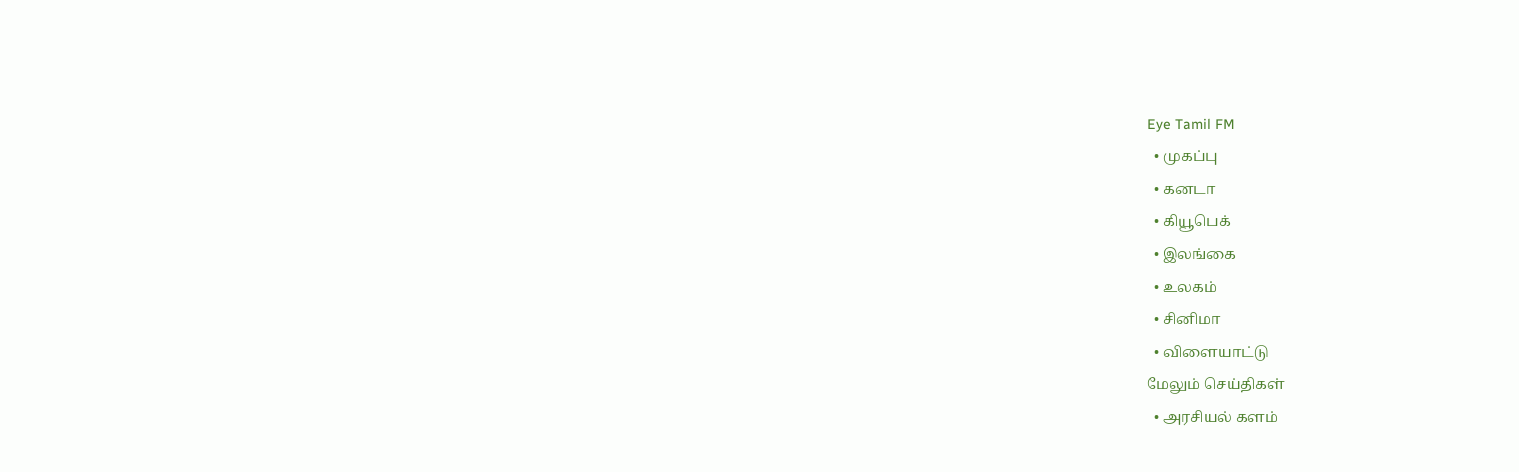Eye Tamil FM
  • முகப்பு
  • கனடா
  • கியூபெக்
  • இலங்கை
  • உலகம்
  • சினிமா
  • விளையாட்டு
மேலும் செய்திகள்
  • அரசியல் களம்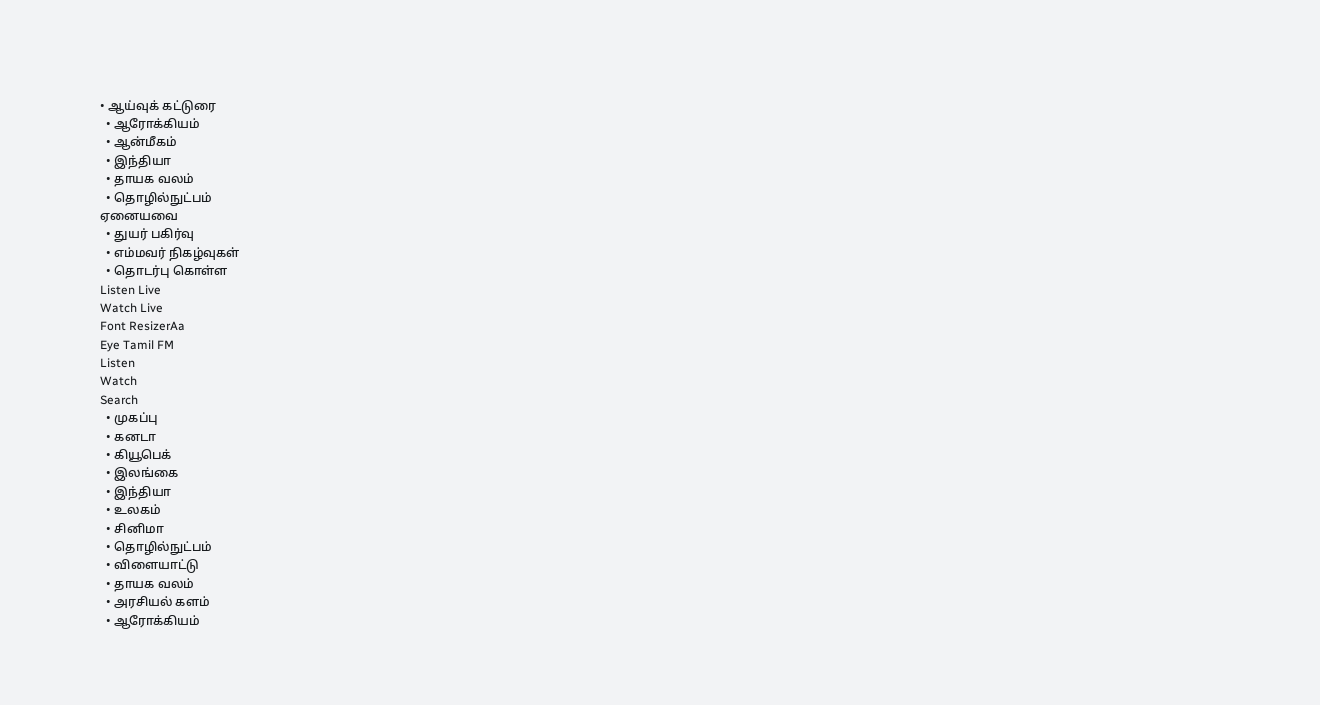• ஆய்வுக் கட்டுரை
  • ஆரோக்கியம்
  • ஆன்மீகம்
  • இந்தியா
  • தாயக வலம்
  • தொழில்நுட்பம்
ஏனையவை
  • துயர் பகிர்வு
  • எம்மவர் நிகழ்வுகள்
  • தொடர்பு கொள்ள
Listen Live
Watch Live
Font ResizerAa
Eye Tamil FM
Listen
Watch
Search
  • முகப்பு
  • கனடா
  • கியூபெக்
  • இலங்கை
  • இந்தியா
  • உலகம்
  • சினிமா
  • தொழில்நுட்பம்
  • விளையாட்டு
  • தாயக வலம்
  • அரசியல் களம்
  • ஆரோக்கியம்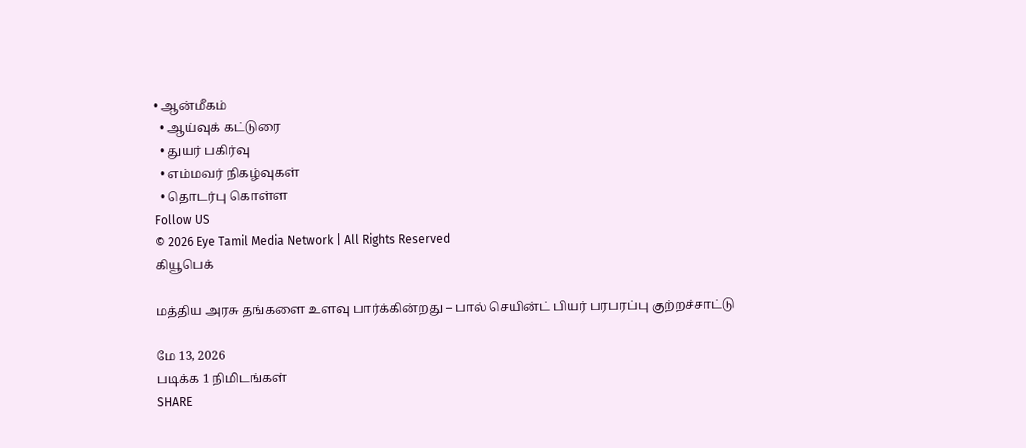• ஆன்மீகம்
  • ஆய்வுக் கட்டுரை
  • துயர் பகிர்வு
  • எம்மவர் நிகழ்வுகள்
  • தொடர்பு கொள்ள
Follow US
© 2026 Eye Tamil Media Network | All Rights Reserved
கியூபெக்

மத்திய அரசு தங்களை உளவு பார்க்கின்றது – பால் செயின்ட் பியர் பரபரப்பு குற்றச்சாட்டு

மே 13, 2026
படிக்க 1 நிமிடங்கள்
SHARE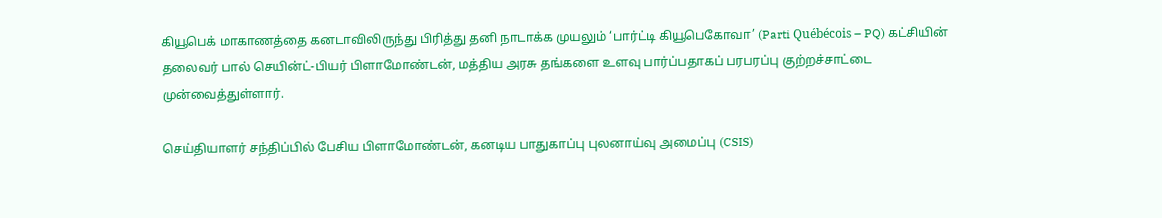கியூபெக் மாகாணத்தை கனடாவிலிருந்து பிரித்து தனி நாடாக்க முயலும் ‘பார்ட்டி கியூபெகோவா’ (Parti Québécois – PQ) கட்சியின் தலைவர் பால் செயின்ட்-பியர் பிளாமோண்டன், மத்திய அரசு தங்களை உளவு பார்ப்பதாகப் பரபரப்பு குற்றச்சாட்டை முன்வைத்துள்ளார்.

செய்தியாளர் சந்திப்பில் பேசிய பிளாமோண்டன், கனடிய பாதுகாப்பு புலனாய்வு அமைப்பு (CSIS)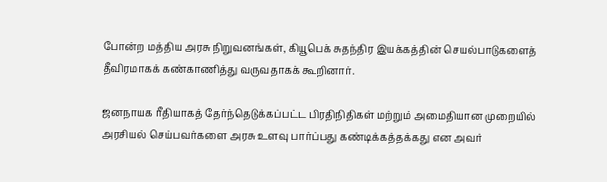போன்ற மத்திய அரசு நிறுவனங்கள், கியூபெக் சுதந்திர இயக்கத்தின் செயல்பாடுகளைத் தீவிரமாகக் கண்காணித்து வருவதாகக் கூறினார்.

ஜனநாயக ரீதியாகத் தேர்ந்தெடுக்கப்பட்ட பிரதிநிதிகள் மற்றும் அமைதியான முறையில் அரசியல் செய்பவர்களை அரசு உளவு பார்ப்பது கண்டிக்கத்தக்கது என அவர்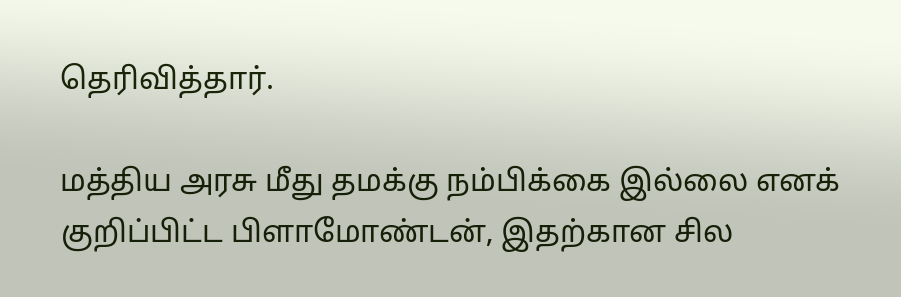தெரிவித்தார்.

மத்திய அரசு மீது தமக்கு நம்பிக்கை இல்லை எனக் குறிப்பிட்ட பிளாமோண்டன், இதற்கான சில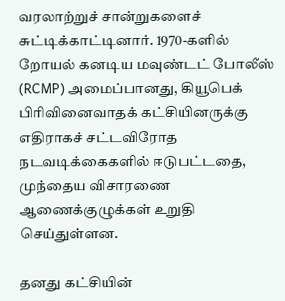வரலாற்றுச் சான்றுகளைச் சுட்டிக்காட்டினார். 1970-களில் றோயல் கனடிய மவுண்டட் போலீஸ் (RCMP) அமைப்பானது, கியூபெக் பிரிவினைவாதக் கட்சியினருக்கு எதிராகச் சட்டவிரோத நடவடிக்கைகளில் ஈடுபட்டதை, முந்தைய விசாரணை ஆணைக்குழுக்கள் உறுதி செய்துள்ளன.

தனது கட்சியின்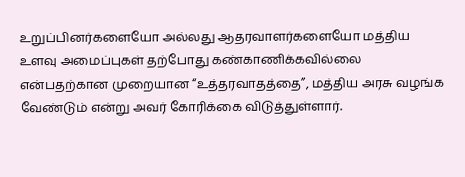உறுப்பினர்களையோ அல்லது ஆதரவாளர்களையோ மத்திய உளவு அமைப்புகள் தற்போது கண்காணிக்கவில்லை என்பதற்கான முறையான “உத்தரவாதத்தை”, மத்திய அரசு வழங்க வேண்டும் என்று அவர் கோரிக்கை விடுத்துள்ளார்.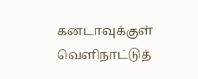கனடாவுக்குள் வெளிநாட்டுத்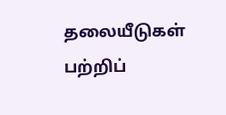தலையீடுகள் பற்றிப்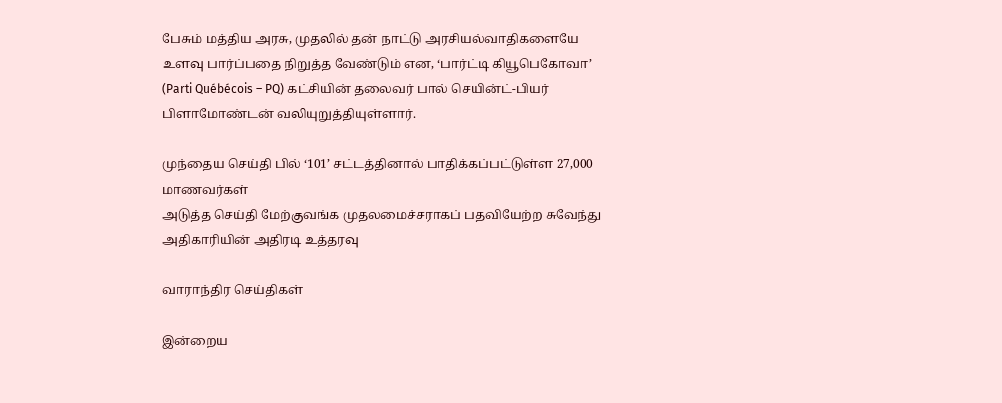பேசும் மத்திய அரசு, முதலில் தன் நாட்டு அரசியல்வாதிகளையே உளவு பார்ப்பதை நிறுத்த வேண்டும் என, ‘பார்ட்டி கியூபெகோவா’ (Parti Québécois – PQ) கட்சியின் தலைவர் பால் செயின்ட்-பியர் பிளாமோண்டன் வலியுறுத்தியுள்ளார்.

முந்தைய செய்தி பில் ‘101’ சட்டத்தினால் பாதிக்கப்பட்டுள்ள 27,000 மாணவர்கள்
அடுத்த செய்தி மேற்குவங்க முதலமைச்சராகப் பதவியேற்ற சுவேந்து அதிகாரியின் அதிரடி உத்தரவு

வாராந்திர செய்திகள்

இன்றைய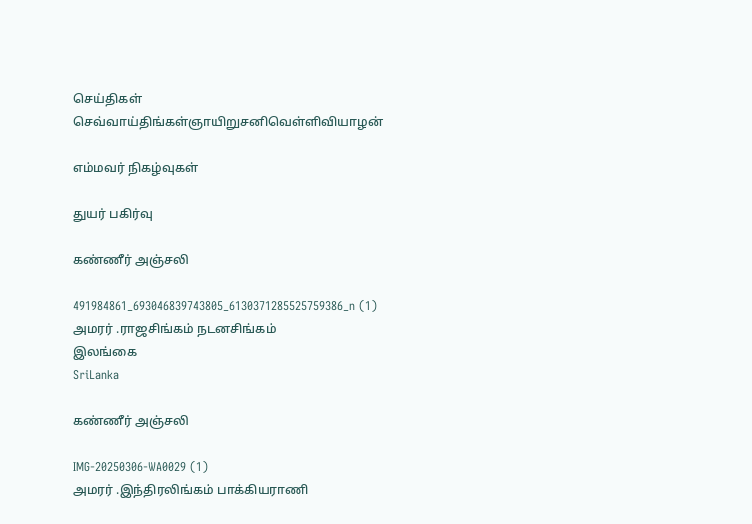செய்திகள்
செவ்வாய்திங்கள்ஞாயிறுசனிவெள்ளிவியாழன்

எம்மவர் நிகழ்வுகள்

துயர் பகிர்வு

கண்ணீர் அஞ்சலி

491984861_693046839743805_6130371285525759386_n (1)
அமரர் .ராஜசிங்கம் நடனசிங்கம்
இலங்கை
SriLanka

கண்ணீர் அஞ்சலி

IMG-20250306-WA0029 (1)
அமரர் .இந்திரலிங்கம் பாக்கியராணி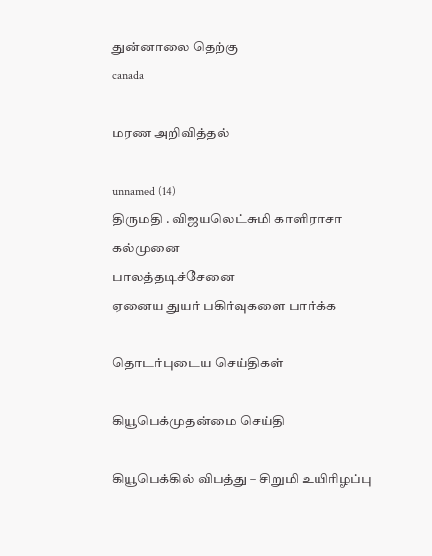துன்னாலை தெற்கு
canada

மரண அறிவித்தல்

unnamed (14)
திருமதி . விஜயலெட்சுமி காளிராசா
கல்முனை
பாலத்தடிச்சேனை
ஏனைய துயர் பகிர்வுகளை பார்க்க

தொடர்புடைய செய்திகள்

கியூபெக்முதன்மை செய்தி

கியூபெக்கில் விபத்து – சிறுமி உயிரிழப்பு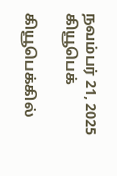நவம்பர் 21, 2025
கியூபெக்

கியூபெக்கில்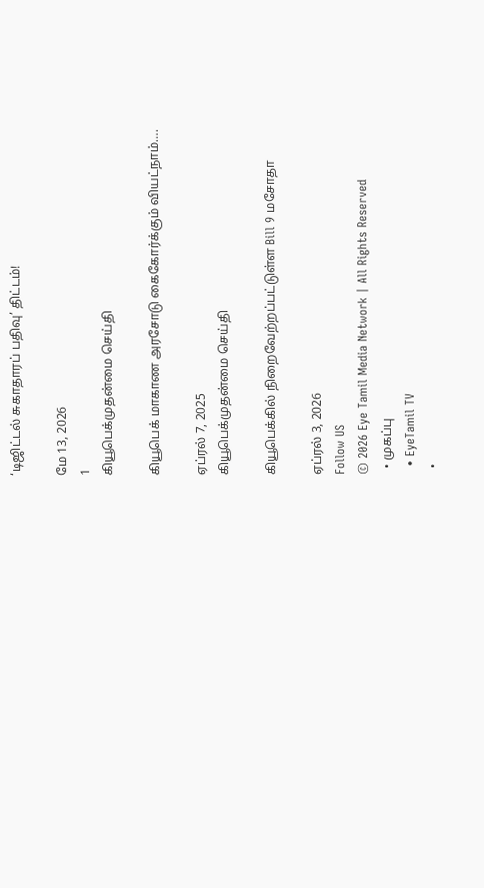‘டிஜிட்டல் சுகாதாரப் பதிவு’ திட்டம்!

மே 13, 2026
1
கியூபெக்முதன்மை செய்தி

கியூபெக் மாகாண அரசோடு கைகோர்க்கும் வியட்நாம்….

ஏப்ரல் 7, 2025
கியூபெக்முதன்மை செய்தி

கியூபெக்கில் நிறைவேற்றப்பட்டுள்ள Bill 9 மசோதா

ஏப்ரல் 3, 2026
Follow US
© 2026 Eye Tamil Media Network | All Rights Reserved
  • முகப்பு
  • EyeTamil TV
  •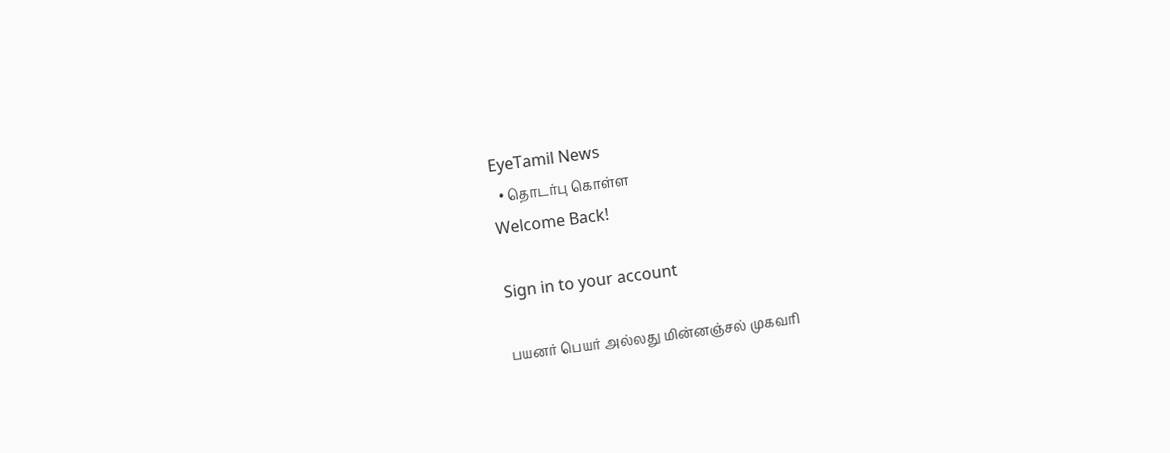EyeTamil News
  • தொடர்பு கொள்ள
Welcome Back!

Sign in to your account

பயனர் பெயர் அல்லது மின்னஞ்சல் முகவரி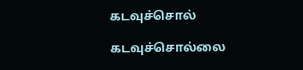கடவுச்சொல்

கடவுச்சொல்லை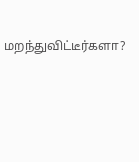மறந்துவிட்டீர்களா?